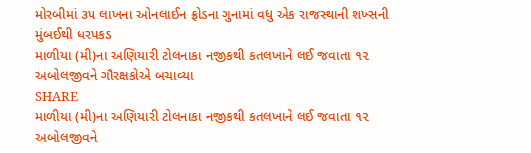મોરબીમાં ૩૫ લાખના ઓનલાઈન ફ્રોડના ગુનામાં વધુ એક રાજસ્થાની શખ્સની મુંબઈથી ધરપકડ
માળીયા (મી)ના અણિયારી ટોલનાકા નજીકથી કતલખાને લઈ જવાતા ૧૨ અબોલજીવને ગૌરક્ષકોએ બચાવ્યા
SHARE
માળીયા (મી)ના અણિયારી ટોલનાકા નજીકથી કતલખાને લઈ જવાતા ૧૨ અબોલજીવને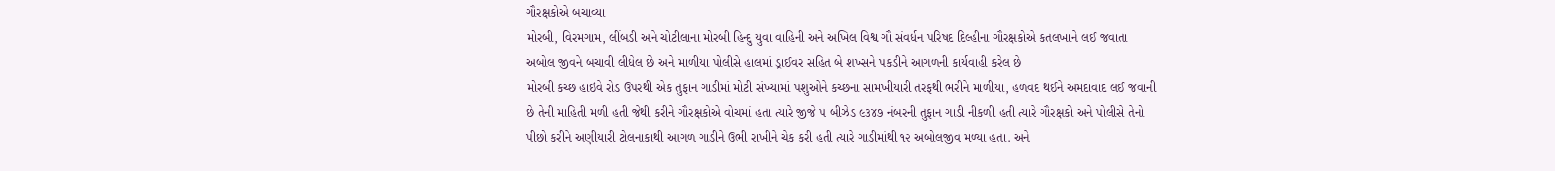ગૌરક્ષકોએ બચાવ્યા
મોરબી, વિરમગામ, લીંબડી અને ચોટીલાના મોરબી હિન્દુ યુવા વાહિની અને અખિલ વિશ્વ ગૌ સંવર્ધન પરિષદ દિલ્હીના ગૌરક્ષકોએ કતલખાને લઈ જવાતા અબોલ જીવને બચાવી લીધેલ છે અને માળીયા પોલીસે હાલમાં ડ્રાઈવર સહિત બે શખ્સને પકડીને આગળની કાર્યવાહી કરેલ છે
મોરબી કચ્છ હાઇવે રોડ ઉપરથી એક તુફાન ગાડીમાં મોટી સંખ્યામાં પશુઓને કચ્છના સામખીયારી તરફથી ભરીને માળીયા, હળવદ થઈને અમદાવાદ લઈ જવાની છે તેની માહિતી મળી હતી જેથી કરીને ગૌરક્ષકોએ વોચમાં હતા ત્યારે જીજે ૫ બીઝેડ ૯૩૪૭ નંબરની તુફાન ગાડી નીકળી હતી ત્યારે ગૌરક્ષકો અને પોલીસે તેનો પીછો કરીને અણીયારી ટોલનાકાથી આગળ ગાડીને ઉભી રાખીને ચેક કરી હતી ત્યારે ગાડીમાંથી ૧૨ અબોલજીવ મળ્યા હતા. અને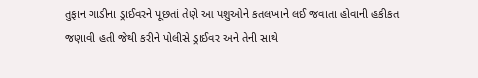તુફાન ગાડીના ડ્રાઈવરને પૂછતાં તેણે આ પશુઓને કતલખાને લઈ જવાતા હોવાની હકીકત જણાવી હતી જેથી કરીને પોલીસે ડ્રાઈવર અને તેની સાથે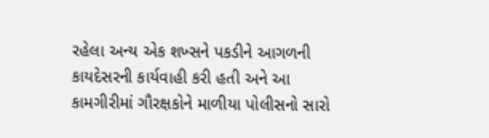રહેલા અન્ય એક શખ્સને પકડીને આગળની કાયદેસરની કાર્યવાહી કરી હતી અને આ કામગીરીમાં ગૌરક્ષકોને માળીયા પોલીસનો સારો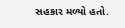સહકાર મળ્યો હતો.